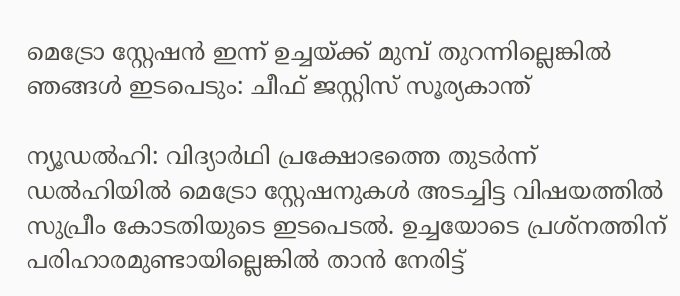മെട്രോ സ്റ്റേഷൻ ഇന്ന് ഉച്ചയ്ക്ക് മുമ്പ് തുറന്നില്ലെങ്കിൽ ഞങ്ങൾ ഇടപെടും: ചീഫ് ജസ്റ്റിസ് സൂര്യകാന്ത്

ന്യൂഡൽഹി: വിദ്യാർഥി പ്രക്ഷോഭത്തെ തുടർന്ന് ഡൽഹിയിൽ മെട്രോ സ്റ്റേഷനുകൾ അടച്ചിട്ട വിഷയത്തിൽ സുപ്രീം കോടതിയുടെ ഇടപെടൽ. ഉച്ചയോടെ പ്രശ്നത്തിന് പരിഹാരമുണ്ടായില്ലെങ്കിൽ താൻ നേരിട്ട്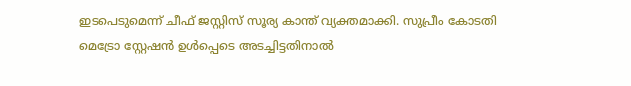ഇടപെടുമെന്ന് ചീഫ് ജസ്റ്റിസ് സൂര്യ കാന്ത് വ്യക്തമാക്കി. സുപ്രീം കോടതി മെട്രോ സ്റ്റേഷൻ ഉൾപ്പെടെ അടച്ചിട്ടതിനാൽ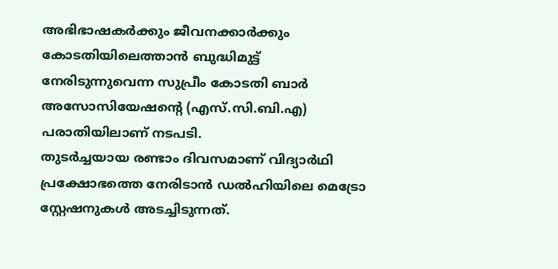അഭിഭാഷകർക്കും ജീവനക്കാർക്കും കോടതിയിലെത്താൻ ബുദ്ധിമുട്ട് നേരിടുന്നുവെന്ന സുപ്രീം കോടതി ബാർ അസോസിയേഷൻ്റെ (എസ്.സി.ബി.എ) പരാതിയിലാണ് നടപടി.
തുടർച്ചയായ രണ്ടാം ദിവസമാണ് വിദ്യാർഥി പ്രക്ഷോഭത്തെ നേരിടാൻ ഡൽഹിയിലെ മെട്രോ സ്റ്റേഷനുകൾ അടച്ചിടുന്നത്.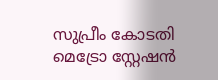സുപ്രീം കോടതി മെട്രോ സ്റ്റേഷൻ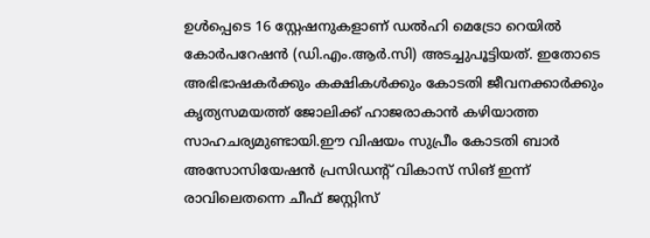ഉൾപ്പെടെ 16 സ്റ്റേഷനുകളാണ് ഡൽഹി മെട്രോ റെയിൽ കോർപറേഷൻ (ഡി.എം.ആർ.സി) അടച്ചുപൂട്ടിയത്. ഇതോടെ അഭിഭാഷകർക്കും കക്ഷികൾക്കും കോടതി ജീവനക്കാർക്കും കൃത്യസമയത്ത് ജോലിക്ക് ഹാജരാകാൻ കഴിയാത്ത സാഹചര്യമുണ്ടായി.ഈ വിഷയം സുപ്രീം കോടതി ബാർ അസോസിയേഷൻ പ്രസിഡൻ്റ് വികാസ് സിങ് ഇന്ന് രാവിലെതന്നെ ചീഫ് ജസ്റ്റിസ്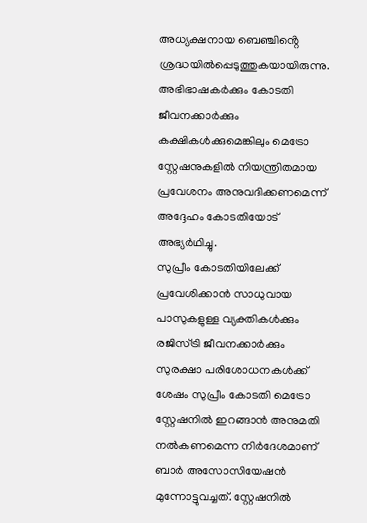അധ്യക്ഷനായ ബെഞ്ചിൻ്റെ ശ്രദ്ധയിൽപ്പെടുത്തുകയായിരുന്നു. അഭിഭാഷകർക്കും കോടതി ജീവനക്കാർക്കും കക്ഷികൾക്കുമെങ്കിലും മെട്രോ സ്റ്റേഷനുകളിൽ നിയന്ത്രിതമായ പ്രവേശനം അനുവദിക്കണമെന്ന് അദ്ദേഹം കോടതിയോട് അഭ്യർഥിച്ചു.
സുപ്രീം കോടതിയിലേക്ക് പ്രവേശിക്കാൻ സാധുവായ പാസുകളുള്ള വ്യക്തികൾക്കും രജിസ്ട്രി ജീവനക്കാർക്കും സുരക്ഷാ പരിശോധനകൾക്ക് ശേഷം സുപ്രീം കോടതി മെട്രോ സ്റ്റേഷനിൽ ഇറങ്ങാൻ അനുമതി നൽകണമെന്ന നിർദേശമാണ് ബാർ അസോസിയേഷൻ മുന്നോട്ടുവച്ചത്. സ്റ്റേഷനിൽ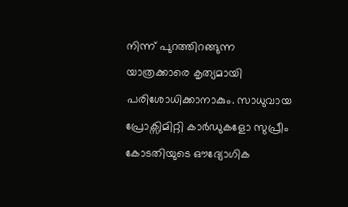നിന്ന് പുറത്തിറങ്ങുന്ന യാത്രക്കാരെ കൃത്യമായി പരിശോധിക്കാനാകും. സാധുവായ പ്രോക്സിമിറ്റി കാർഡുകളോ സുപ്രീം കോടതിയുടെ ഔദ്യോഗിക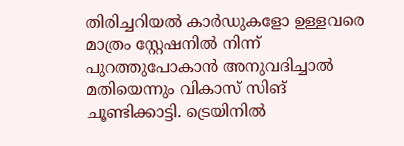തിരിച്ചറിയൽ കാർഡുകളോ ഉള്ളവരെ മാത്രം സ്റ്റേഷനിൽ നിന്ന് പുറത്തുപോകാൻ അനുവദിച്ചാൽ മതിയെന്നും വികാസ് സിങ് ചൂണ്ടിക്കാട്ടി. ട്രെയിനിൽ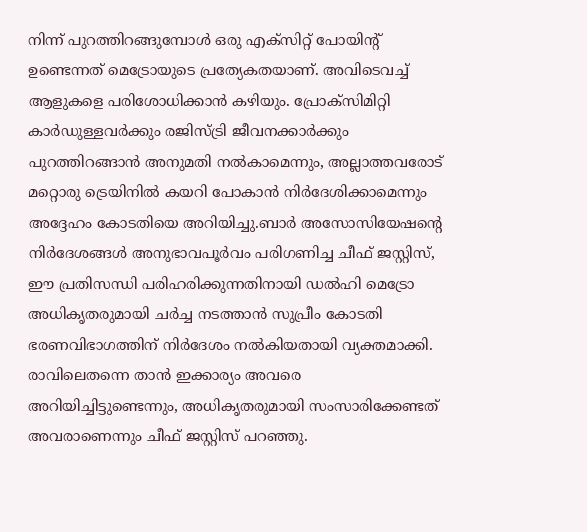നിന്ന് പുറത്തിറങ്ങുമ്പോൾ ഒരു എക്സിറ്റ് പോയിൻ്റ് ഉണ്ടെന്നത് മെട്രോയുടെ പ്രത്യേകതയാണ്. അവിടെവച്ച് ആളുകളെ പരിശോധിക്കാൻ കഴിയും. പ്രോക്സിമിറ്റി കാർഡുള്ളവർക്കും രജിസ്ട്രി ജീവനക്കാർക്കും പുറത്തിറങ്ങാൻ അനുമതി നൽകാമെന്നും, അല്ലാത്തവരോട് മറ്റൊരു ട്രെയിനിൽ കയറി പോകാൻ നിർദേശിക്കാമെന്നും അദ്ദേഹം കോടതിയെ അറിയിച്ചു.ബാർ അസോസിയേഷൻ്റെ നിർദേശങ്ങൾ അനുഭാവപൂർവം പരിഗണിച്ച ചീഫ് ജസ്റ്റിസ്, ഈ പ്രതിസന്ധി പരിഹരിക്കുന്നതിനായി ഡൽഹി മെട്രോ അധികൃതരുമായി ചർച്ച നടത്താൻ സുപ്രീം കോടതി ഭരണവിഭാഗത്തിന് നിർദേശം നൽകിയതായി വ്യക്തമാക്കി. രാവിലെതന്നെ താൻ ഇക്കാര്യം അവരെ അറിയിച്ചിട്ടുണ്ടെന്നും, അധികൃതരുമായി സംസാരിക്കേണ്ടത് അവരാണെന്നും ചീഫ് ജസ്റ്റിസ് പറഞ്ഞു.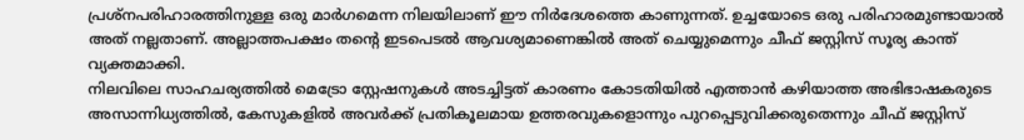പ്രശ്നപരിഹാരത്തിനുള്ള ഒരു മാർഗമെന്ന നിലയിലാണ് ഈ നിർദേശത്തെ കാണുന്നത്. ഉച്ചയോടെ ഒരു പരിഹാരമുണ്ടായാൽ അത് നല്ലതാണ്. അല്ലാത്തപക്ഷം തൻ്റെ ഇടപെടൽ ആവശ്യമാണെങ്കിൽ അത് ചെയ്യുമെന്നും ചീഫ് ജസ്റ്റിസ് സൂര്യ കാന്ത് വ്യക്തമാക്കി.
നിലവിലെ സാഹചര്യത്തിൽ മെട്രോ സ്റ്റേഷനുകൾ അടച്ചിട്ടത് കാരണം കോടതിയിൽ എത്താൻ കഴിയാത്ത അഭിഭാഷകരുടെ അസാന്നിധ്യത്തിൽ, കേസുകളിൽ അവർക്ക് പ്രതികൂലമായ ഉത്തരവുകളൊന്നും പുറപ്പെടുവിക്കരുതെന്നും ചീഫ് ജസ്റ്റിസ്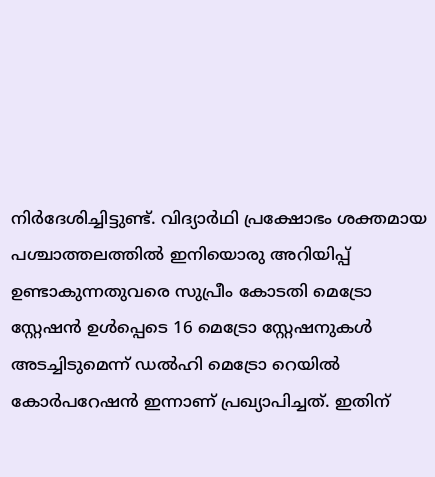നിർദേശിച്ചിട്ടുണ്ട്. വിദ്യാർഥി പ്രക്ഷോഭം ശക്തമായ പശ്ചാത്തലത്തിൽ ഇനിയൊരു അറിയിപ്പ് ഉണ്ടാകുന്നതുവരെ സുപ്രീം കോടതി മെട്രോ സ്റ്റേഷൻ ഉൾപ്പെടെ 16 മെട്രോ സ്റ്റേഷനുകൾ അടച്ചിടുമെന്ന് ഡൽഹി മെട്രോ റെയിൽ കോർപറേഷൻ ഇന്നാണ് പ്രഖ്യാപിച്ചത്. ഇതിന്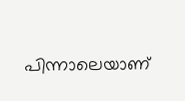പിന്നാലെയാണ്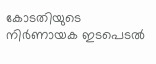കോടതിയുടെ നിർണായക ഇടപെടൽ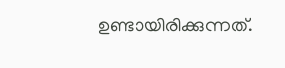ഉണ്ടായിരിക്കുന്നത്.